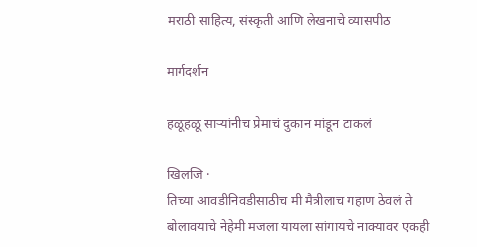मराठी साहित्य, संस्कृती आणि लेखनाचे व्यासपीठ

मार्गदर्शन

हळूहळू साऱ्यांनीच प्रेमाचं दुकान मांडून टाकलं

खिलजि ·
तिच्या आवडीनिवडीसाठीच मी मैत्रीलाच गहाण ठेवलं ते बोलावयाचे नेहेमी मजला यायला सांगायचे नाक्यावर एकही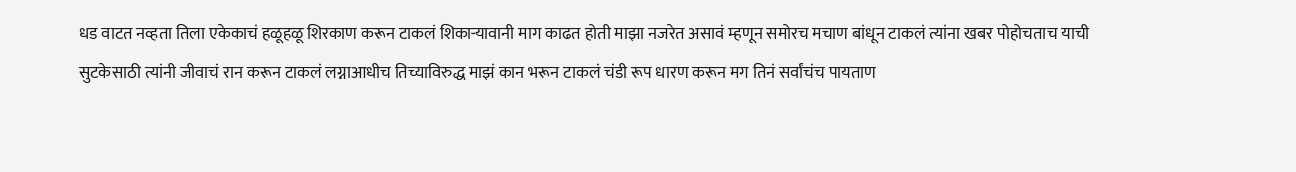धड वाटत नव्हता तिला एकेकाचं हळूहळू शिरकाण करून टाकलं शिकाऱ्यावानी माग काढत होती माझा नजरेत असावं म्हणून समोरच मचाण बांधून टाकलं त्यांना खबर पोहोचताच याची सुटकेसाठी त्यांनी जीवाचं रान करून टाकलं लग्नाआधीच तिच्याविरुद्ध माझं कान भरून टाकलं चंडी रूप धारण करून मग तिनं सर्वांचंच पायताण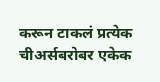करून टाकलं प्रत्येक चीअर्सबरोबर एकेक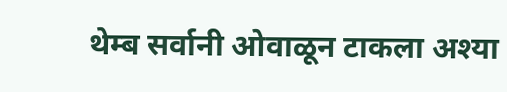थेम्ब सर्वानी ओवाळून टाकला अश्या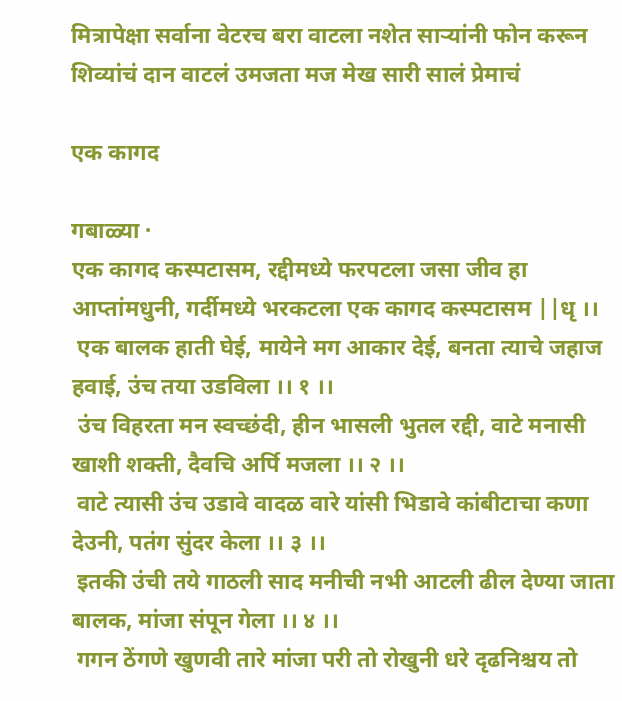मित्रापेक्षा सर्वाना वेटरच बरा वाटला नशेत साऱ्यांनी फोन करून शिव्यांचं दान वाटलं उमजता मज मेख सारी सालं प्रेमाचं

एक कागद

गबाळ्या ·
एक कागद कस्पटासम, रद्दीमध्ये फरपटला जसा जीव हा आप्तांमधुनी, गर्दीमध्ये भरकटला एक कागद कस्पटासम ||धृ ।।
 एक बालक हाती घेई, मायेने मग आकार देई, बनता त्याचे जहाज हवाई, उंच तया उडविला ।। १ ।।
 उंच विहरता मन स्वच्छंदी, हीन भासली भुतल रद्दी, वाटे मनासी खाशी शक्ती, दैवचि अर्पि मजला ।। २ ।।
 वाटे त्यासी उंच उडावे वादळ वारे यांसी भिडावे कांबीटाचा कणा देउनी, पतंग सुंदर केला ।। ३ ।।
 इतकी उंची तये गाठली साद मनीची नभी आटली ढील देण्या जाता बालक, मांजा संपून गेला ।। ४ ।।
 गगन ठेंगणे खुणवी तारे मांजा परी तो रोखुनी धरे दृढनिश्चय तो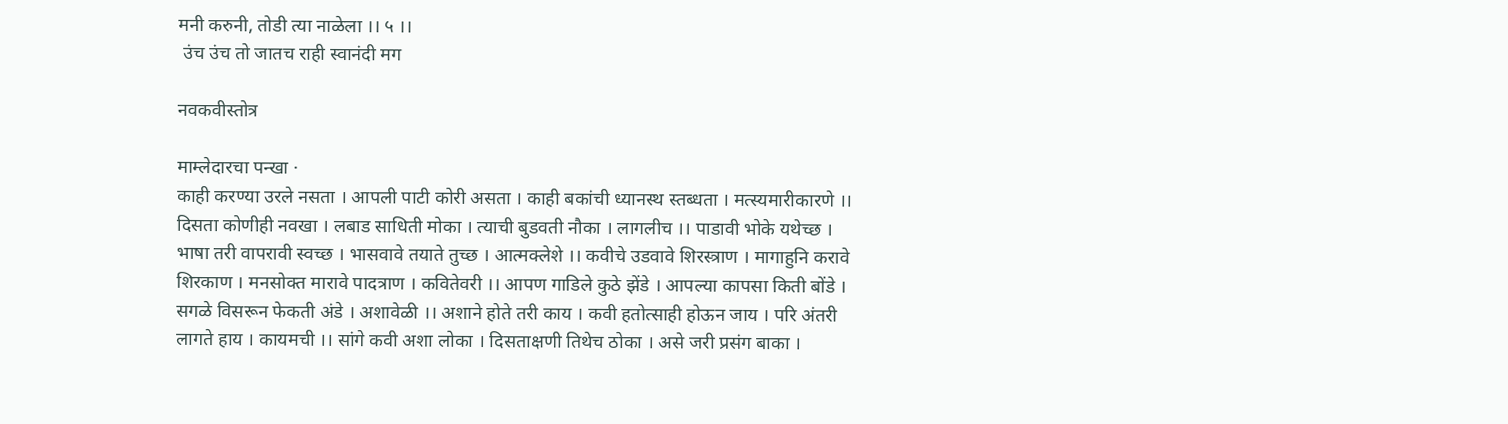मनी करुनी, तोडी त्या नाळेला ।। ५ ।।
 उंच उंच तो जातच राही स्वानंदी मग

नवकवीस्तोत्र

माम्लेदारचा पन्खा ·
काही करण्या उरले नसता । आपली पाटी कोरी असता । काही बकांची ध्यानस्थ स्तब्धता । मत्स्यमारीकारणे ।। दिसता कोणीही नवखा । लबाड साधिती मोका । त्याची बुडवती नौका । लागलीच ।। पाडावी भोके यथेच्छ । भाषा तरी वापरावी स्वच्छ । भासवावे तयाते तुच्छ । आत्मक्लेशे ।। कवीचे उडवावे शिरस्त्राण । मागाहुनि करावे शिरकाण । मनसोक्त मारावे पादत्राण । कवितेवरी ।। आपण गाडिले कुठे झेंडे । आपल्या कापसा किती बोंडे । सगळे विसरून फेकती अंडे । अशावेळी ।। अशाने होते तरी काय । कवी हतोत्साही होऊन जाय । परि अंतरी लागते हाय । कायमची ।। सांगे कवी अशा लोका । दिसताक्षणी तिथेच ठोका । असे जरी प्रसंग बाका ।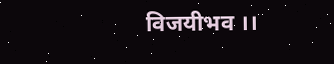विजयीभव ।।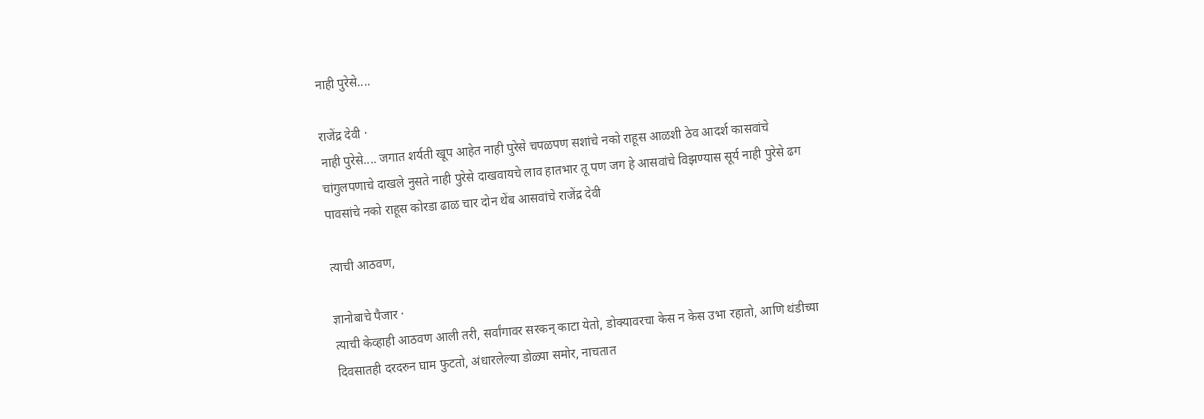नाही पुरेसे....

राजेंद्र देवी ·
नाही पुरेसे.... जगात शर्यती खूप आहेत नाही पुरेसे चपळपण सशांचे नको राहूस आळशी ठेव आदर्श कासवांचे चांगुलपणाचे दाखले नुसते नाही पुरेसे दाखवायचे लाव हातभार तू पण जग हे आसवांचे विझण्यास सूर्य नाही पुरेसे ढग पावसांचे नको राहूस कोरडा ढाळ चार दोन थेंब आसवांचे राजेंद्र देवी

त्याची आठवण,

ज्ञानोबाचे पैजार ·
त्याची केव्हाही आठवण आली तरी, सर्वांगावर सरकन् काटा येतो, डोक्यावरचा केस न केस उभा रहातो, आणि थंडीच्या दिवसातही दरदरुन घाम फुटतो, अंधारलेल्या डोळ्या समोर, नाचतात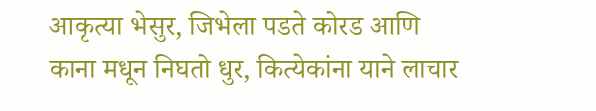आकृत्या भेसुर, जिभेला पडते कोरड आणि काना मधून निघतो धुर, कित्येकांना याने लाचार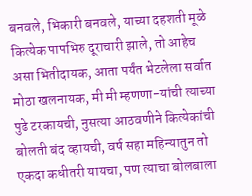बनवले, भिकारी बनवले, याच्या दहशती मूळे कित्येक पापभिरु दूराचारी झाले, तो आहेच असा भितीदायक, आता पर्यंत भेटलेला सर्वात मोठा खलनायक, मी मी म्हणणा-यांची त्याच्या पुढे टरकायची, नुसत्या आठवणीने कित्येकांची बोलती बंद व्हायची, वर्ष सहा महिन्यातुन तो एकदा कधीतरी यायचा, पण त्याचा बोलबाला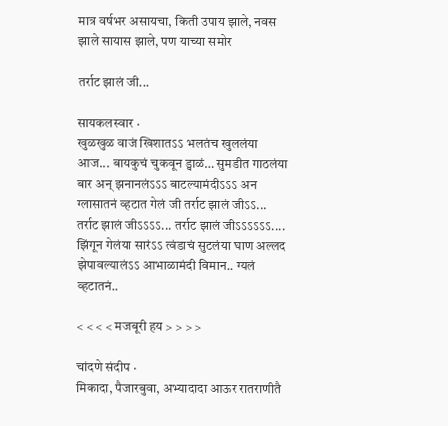मात्र वर्षभर असायचा, किती उपाय झाले, नवस झाले सायास झाले, पण याच्या समोर

तर्राट झालं जी...

सायकलस्वार ·
खुळखुळ वाजं खिशातऽऽ भलतंच खुललंया आज... बायकुचं चुकवून ड्वाळं… सुमडीत गाठलंया बार अन् झनानलंऽऽऽ बाटल्यामंदीऽऽऽ अन ग्लासातनं व्हटात गेलं जी तर्राट झालं जीऽऽ... तर्राट झालं जीऽऽऽऽ... तर्राट झालं जीऽऽऽऽऽऽ.... झिंगून गेलंया सारंऽऽ त्वंडाचं सुटलंया घाण अल्लद झेपावल्यालंऽऽ आभाळामंदी विमान.. ग्यलं व्हटातनं..

< < < < मजबूरी हय > > > >

चांदणे संदीप ·
मिकादा, पैजारबुवा, अभ्यादादा आऊर रातराणीतै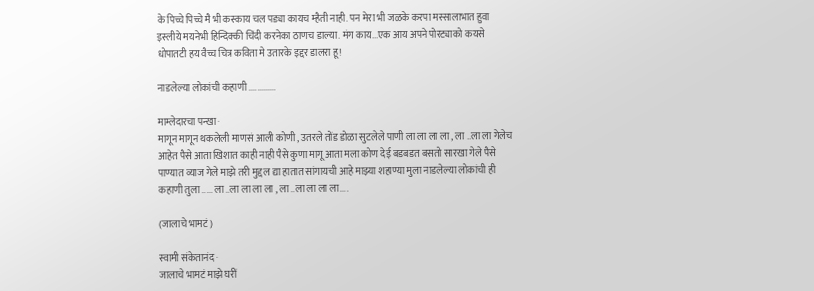के पिच्चे पिच्चे मै भी कस्काय चल पड्या कायच म्हैती नाही. पन मेरा भी जळके करपा मस्सालाभात हुवा इस्लीये मयनेभी हिन्दिक्की चिंदी करनेका ठाणच डाल्या. मंग काय...एक आय अपने पोरट्याको कयसे धोपातटी हय वैच्च चित्र कविता मे उतारके इद्दर डालरा हू!

नाडलेल्या लोकांची कहाणी .............

माम्लेदारचा पन्खा ·
मागून मागून थकलेली माणसं आली कोणी , उतरले तोंड डोळा सुटलेले पाणी ला ला ला ला , ला ..ला ला गेलेच आहेत पैसे आता खिशात काही नाही पैसे कुणा मागू आता मला कोण देई बडबडत बसतो सारखा गेले पैसे पाण्यात व्याज गेले माझे तरी मुद्दल द्या हातात सांगायची आहे माझ्या शहाण्या मुला नाडलेल्या लोकांची ही कहाणी तुला ..... ला ..ला ला ला ला , ला ..ला ला ला ला....

(जालाचे भामटं)

स्वामी संकेतानंद ·
जालाचे भामटं माझे घरीं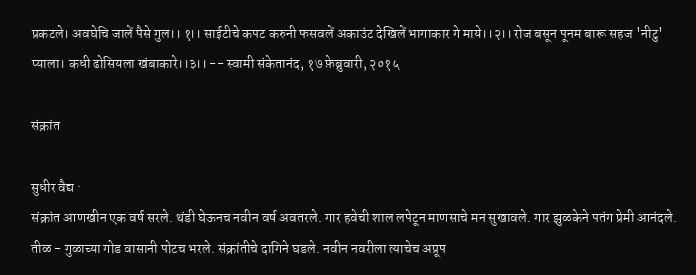प्रकटले। अवघेचि जालें पैसे गुल।। १।। साईटीचे कपट करुनी फसवलें अकाउंट देखिलें भागाकार गे माये।।२।। रोज बसून पूनम बारू सहज 'नीटु' प्याला। कधी ढोसियला खंबाकारे।।३।। -- स्वामी संकेतानंद, १७ फ़ेब्रुवारी, २०१५

संक्रांत

सुधीर वैद्य ·
संक्रांत आणखीन एक वर्ष सरले. थंडी घेऊनच नवीन वर्ष अवतरले. गार हवेची शाल लपेटून माणसाचे मन सुखावले. गार झुळकेने पतंग प्रेमी आनंदले. तीळ - गुळाच्या गोड वासानी पोटच भरले. संक्रांतीचे दागिने घडले. नवीन नवरीला त्याचेच अप्रूप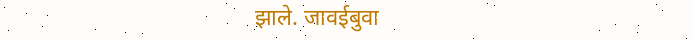झाले. जावईबुवा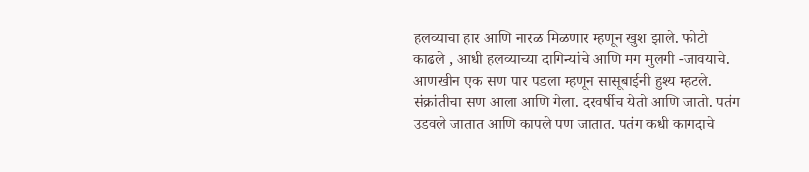हलव्याचा हार आणि नारळ मिळणार म्हणून खुश झाले. फोटो काढले , आधी हलव्याच्या दागिन्यांचे आणि मग मुलगी -जावयाचे. आणखीन एक सण पार पडला म्हणून सासूबाईनी हुश्य म्हटले. संक्रांतीचा सण आला आणि गेला. दरवर्षीच येतो आणि जातो. पतंग उडवले जातात आणि कापले पण जातात. पतंग कधी कागदाचे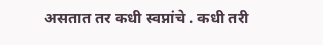असतात तर कधी स्वप्नांचे . कधी तरी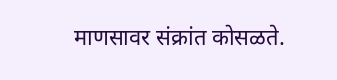माणसावर संक्रांत कोसळते.